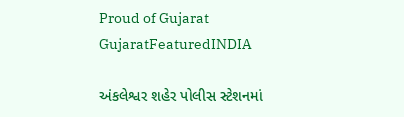Proud of Gujarat
GujaratFeaturedINDIA

અંકલેશ્વર શહેર પોલીસ સ્ટેશનમાં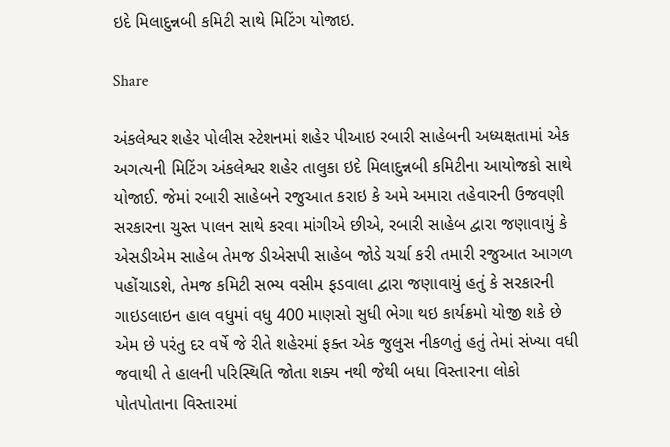ઇદે મિલાદુન્નબી કમિટી સાથે મિટિંગ યોજાઇ.

Share

અંકલેશ્વર શહેર પોલીસ સ્ટેશનમાં શહેર પીઆઇ રબારી સાહેબની અધ્યક્ષતામાં એક અગત્યની મિટિંગ અંકલેશ્વર શહેર તાલુકા ઇદે મિલાદુન્નબી કમિટીના આયોજકો સાથે યોજાઈ. જેમાં રબારી સાહેબને રજુઆત કરાઇ કે અમે અમારા તહેવારની ઉજવણી સરકારના ચુસ્ત પાલન સાથે કરવા માંગીએ છીએ, રબારી સાહેબ દ્વારા જણાવાયું કે એસડીએમ સાહેબ તેમજ ડીએસપી સાહેબ જોડે ચર્ચા કરી તમારી રજુઆત આગળ પહોંચાડશે, તેમજ કમિટી સભ્ય વસીમ ફડવાલા દ્વારા જણાવાયું હતું કે સરકારની ગાઇડલાઇન હાલ વધુમાં વધુ 400 માણસો સુધી ભેગા થઇ કાર્યક્રમો યોજી શકે છે એમ છે પરંતુ દર વર્ષે જે રીતે શહેરમાં ફક્ત એક જુલુસ નીકળતું હતું તેમાં સંખ્યા વધી જવાથી તે હાલની પરિસ્થિતિ જોતા શક્ય નથી જેથી બધા વિસ્તારના લોકો પોતપોતાના વિસ્તારમાં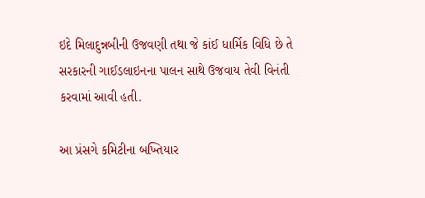ઇદે મિલાદુન્નબીની ઉજવણી તથા જે કાંઈ ધાર્મિક વિધિ છે તે સરકારની ગાઈડલાઇનના પાલન સાથે ઉજવાય તેવી વિનંતી કરવામાં આવી હતી.

આ પ્રંસગે કમિટીના બખ્તિયાર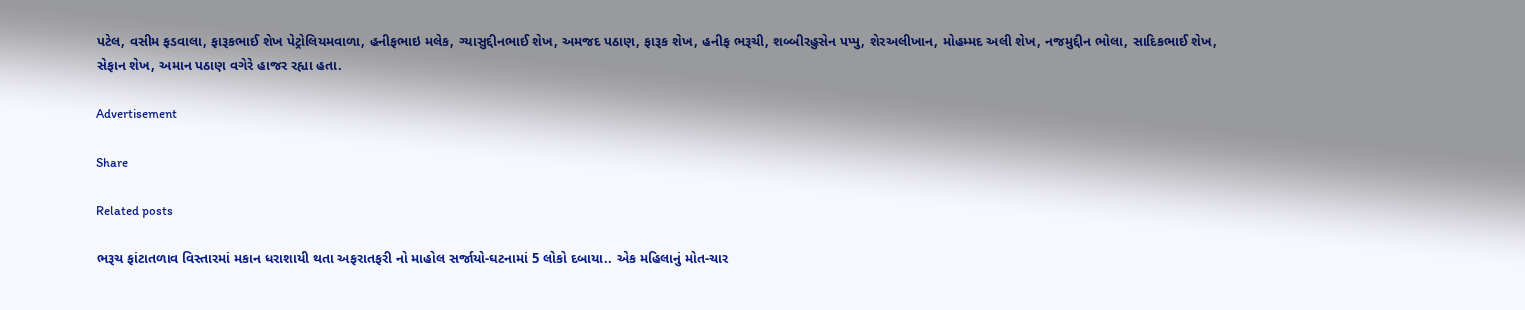પટેલ, વસીમ ફડવાલા, ફારૂકભાઈ શેખ પેટ્રોલિયમવાળા, હનીફભાઇ મલેક, ગ્યાસુદ્દીનભાઈ શેખ, અમજદ પઠાણ, ફારૂક શેખ, હનીફ ભરૂચી, શબ્બીરહુસેન પપ્પુ, શેરઅલીખાન, મોહમ્મદ અલી શેખ, નજમુદ્દીન ભોલા, સાદિકભાઈ શેખ, સેફાન શેખ, અમાન પઠાણ વગેરે હાજર રહ્યા હતા.

Advertisement

Share

Related posts

ભરૂચ ફાંટાતળાવ વિસ્તારમાં મકાન ધરાશાયી થતા અફરાતફરી નો માહોલ સર્જાયો-ઘટનામાં 5 લોકો દબાયા.. એક મહિલાનું મોત-ચાર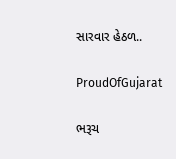સારવાર હેઠળ..

ProudOfGujarat

ભરૂચ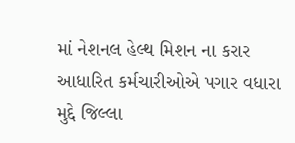માં નેશનલ હેલ્થ મિશન ના કરાર આધારિત કર્મચારીઓએ પગાર વધારા મુદ્દે જિલ્લા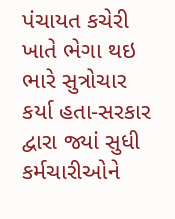પંચાયત કચેરી ખાતે ભેગા થઇ ભારે સુત્રોચાર કર્યા હતા-સરકાર દ્વારા જ્યાં સુધી કર્મચારીઓને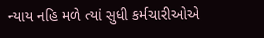ન્યાય નહિ મળે ત્યાં સુધી કર્મચારીઓએ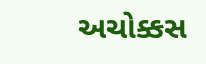અચોક્કસ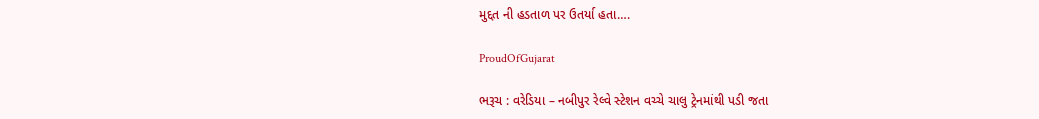મુદ્દત ની હડતાળ પર ઉતર્યા હતા….

ProudOfGujarat

ભરૂચ : વરેડિયા – નબીપુર રેલ્વે સ્ટેશન વચ્ચે ચાલુ ટ્રેનમાંથી પડી જતા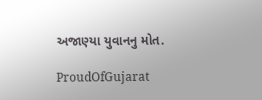અજાણ્યા યુવાનનુ મોત.

ProudOfGujarat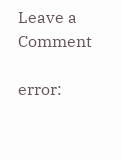Leave a Comment

error: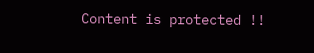Content is protected !!